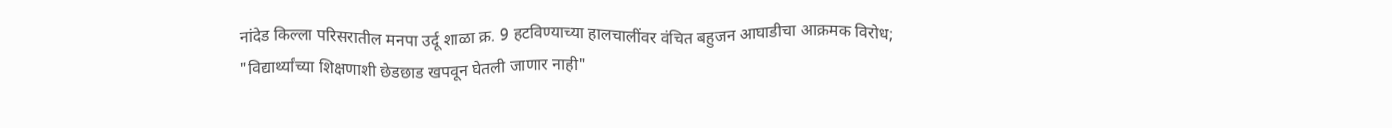नांदेड किल्ला परिसरातील मनपा उर्दू शाळा क्र. 9 हटविण्याच्या हालचालींवर वंचित बहुजन आघाडीचा आक्रमक विरोध;
"विद्यार्थ्यांच्या शिक्षणाशी छेडछाड खपवून घेतली जाणार नाही"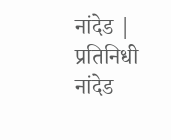नांदेड | प्रतिनिधी नांदेड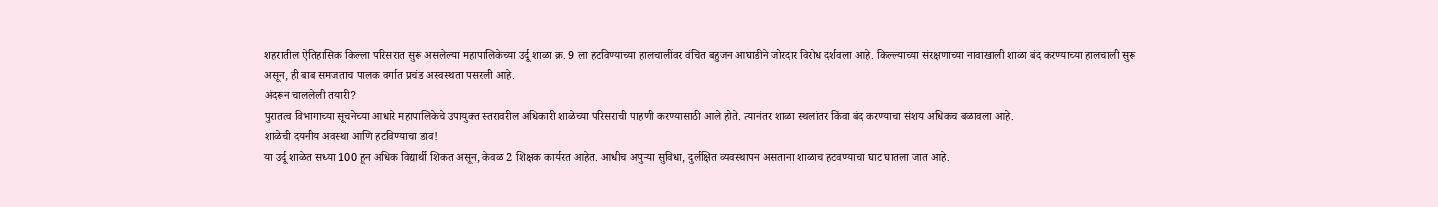शहरातील ऐतिहासिक किल्ला परिसरात सुरू असलेल्या महापालिकेच्या उर्दू शाळा क्र. 9 ला हटविण्याच्या हालचालींवर वंचित बहुजन आघाडीने जोरदार विरोध दर्शवला आहे. किल्ल्याच्या संरक्षणाच्या नावाखाली शाळा बंद करण्याच्या हालचाली सुरू असून, ही बाब समजताच पालक वर्गात प्रचंड अस्वस्थता पसरली आहे.
अंदरून चाललेली तयारी?
पुरातत्व विभागाच्या सूचनेच्या आधारे महापालिकेचे उपायुक्त स्तरावरील अधिकारी शाळेच्या परिसराची पाहणी करण्यासाठी आले होते. त्यानंतर शाळा स्थलांतर किंवा बंद करण्याचा संशय अधिकच बळावला आहे.
शाळेची दयनीय अवस्था आणि हटविण्याचा डाव!
या उर्दू शाळेत सध्या 100 हून अधिक विद्यार्थी शिकत असून, केवळ 2 शिक्षक कार्यरत आहेत. आधीच अपुऱ्या सुविधा, दुर्लक्षित व्यवस्थापन असताना शाळाच हटवण्याचा घाट घातला जात आहे.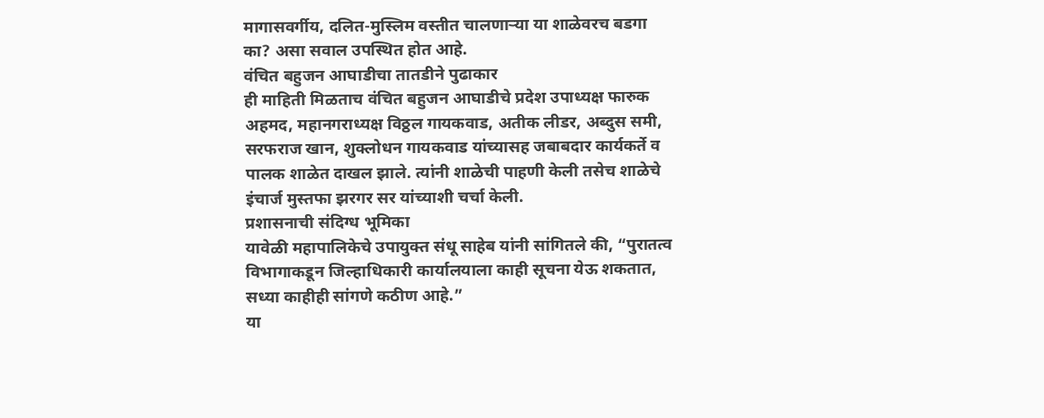मागासवर्गीय, दलित-मुस्लिम वस्तीत चालणाऱ्या या शाळेवरच बडगा का? असा सवाल उपस्थित होत आहे.
वंचित बहुजन आघाडीचा तातडीने पुढाकार
ही माहिती मिळताच वंचित बहुजन आघाडीचे प्रदेश उपाध्यक्ष फारुक अहमद, महानगराध्यक्ष विठ्ठल गायकवाड, अतीक लीडर, अब्दुस समी, सरफराज खान, शुक्लोधन गायकवाड यांच्यासह जबाबदार कार्यकर्ते व पालक शाळेत दाखल झाले. त्यांनी शाळेची पाहणी केली तसेच शाळेचे इंचार्ज मुस्तफा झरगर सर यांच्याशी चर्चा केली.
प्रशासनाची संदिग्ध भूमिका
यावेळी महापालिकेचे उपायुक्त संधू साहेब यांनी सांगितले की, “पुरातत्व विभागाकडून जिल्हाधिकारी कार्यालयाला काही सूचना येऊ शकतात, सध्या काहीही सांगणे कठीण आहे.”
या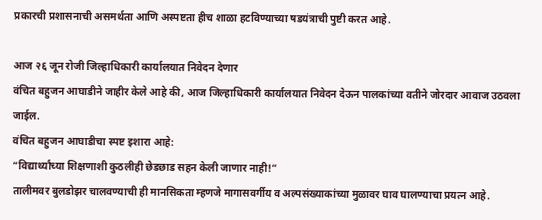प्रकारची प्रशासनाची असमर्थता आणि अस्पष्टता हीच शाळा हटविण्याच्या षडयंत्राची पुष्टी करत आहे.

आज २६ जून रोजी जिल्हाधिकारी कार्यालयात निवेदन देणार
वंचित बहुजन आघाडीने जाहीर केले आहे की, आज जिल्हाधिकारी कार्यालयात निवेदन देऊन पालकांच्या वतीने जोरदार आवाज उठवला जाईल.
वंचित बहुजन आघाडीचा स्पष्ट इशारा आहे:
“विद्यार्थ्यांच्या शिक्षणाशी कुठलीही छेडछाड सहन केली जाणार नाही!”
तालीमवर बुलडोझर चालवण्याची ही मानसिकता म्हणजे मागासवर्गीय व अल्पसंख्याकांच्या मुळावर घाव घालण्याचा प्रयत्न आहे.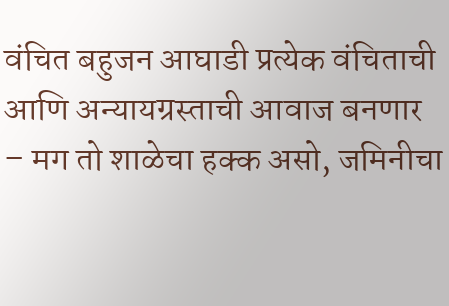वंचित बहुजन आघाडी प्रत्येक वंचिताची आणि अन्यायग्रस्ताची आवाज बनणार – मग तो शाळेचा हक्क असो, जमिनीचा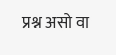प्रश्न असो वा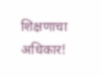शिक्षणाचा अधिकार!